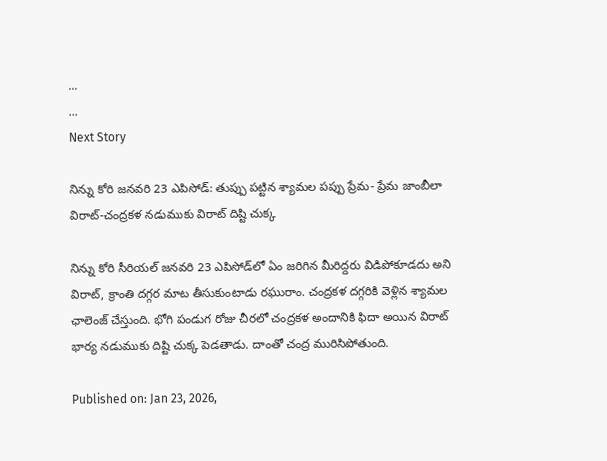...
...
Next Story

నిన్ను కోరి జనవరి 23 ఎపిసోడ్: తుప్పు పట్టిన శ్యామల పప్పు ప్రేమ- ప్రేమ జాంబీలా విరాట్-చంద్రకళ నడుముకు విరాట్ దిష్టి చుక్క

నిన్ను కోరి సీరియల్ జనవరి 23 ఎపిసోడ్‌లో ఏం జరిగిన మీరిద్దరు విడిపోకూడదు అని విరాట్, క్రాంతి దగ్గర మాట తీసుకుంటాడు రఘురాం. చంద్రకళ దగ్గరికి వెళ్లిన శ్యామల ఛాలెంజ్ చేస్తుంది. భోగి పండుగ రోజు చీరలో చంద్రకళ అందానికి ఫిదా అయిన విరాట్ భార్య నడుముకు దిష్టి చుక్క పెడతాడు. దాంతో చంద్ర మురిసిపోతుంది.

Published on: Jan 23, 2026,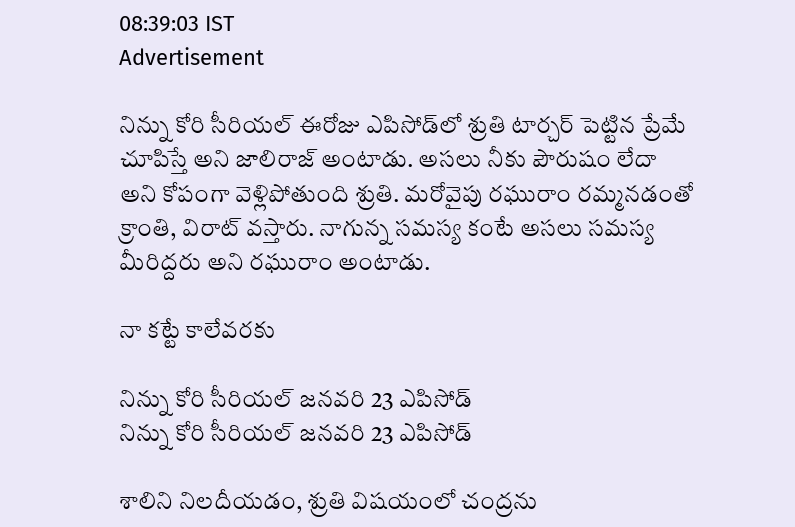08:39:03 IST
Advertisement

నిన్ను కోరి సీరియల్ ఈరోజు ఎపిసోడ్‌లో శ్రుతి టార్చర్ పెట్టిన ప్రేమే చూపిస్తే అని జాలిరాజ్ అంటాడు. అసలు నీకు పౌరుషం లేదా అని కోపంగా వెళ్లిపోతుంది శ్రుతి. మరోవైపు రఘురాం రమ్మనడంతో క్రాంతి, విరాట్ వస్తారు. నాగున్న సమస్య కంటే అసలు సమస్య మీరిద్దరు అని రఘురాం అంటాడు.

నా కట్టే కాలేవరకు

నిన్ను కోరి సీరియల్ జనవరి 23 ఎపిసోడ్‌
నిన్ను కోరి సీరియల్ జనవరి 23 ఎపిసోడ్‌

శాలిని నిలదీయడం, శ్రుతి విషయంలో చంద్రను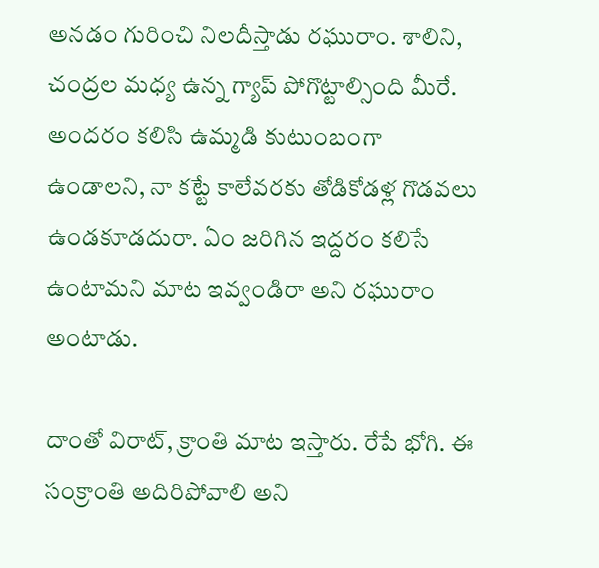అనడం గురించి నిలదీస్తాడు రఘురాం. శాలిని, చంద్రల మధ్య ఉన్న గ్యాప్ పోగొట్టాల్సింది మీరే. అందరం కలిసి ఉమ్మడి కుటుంబంగా ఉండాలని, నా కట్టే కాలేవరకు తోడికోడళ్ల గొడవలు ఉండకూడదురా. ఏం జరిగిన ఇద్దరం కలిసే ఉంటామని మాట ఇవ్వండిరా అని రఘురాం అంటాడు.

దాంతో విరాట్, క్రాంతి మాట ఇస్తారు. రేపే భోగి. ఈ సంక్రాంతి అదిరిపోవాలి అని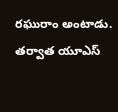రఘురాం అంటాడు. తర్వాత యూఎస్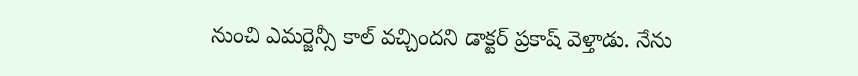నుంచి ఎమర్జెన్సీ కాల్ వచ్చిందని డాక్టర్ ప్రకాష్ వెళ్తాడు. నేను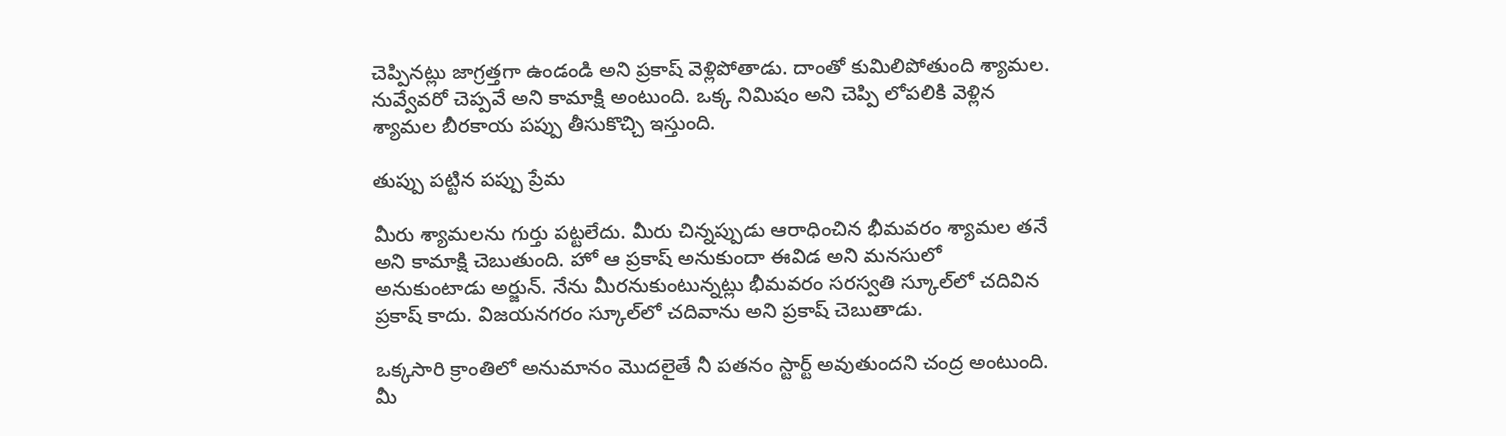చెప్పినట్లు జాగ్రత్తగా ఉండండి అని ప్రకాష్ వెళ్లిపోతాడు. దాంతో కుమిలిపోతుంది శ్యామల. నువ్వేవరో చెప్పవే అని కామాక్షి అంటుంది. ఒక్క నిమిషం అని చెప్పి లోపలికి వెళ్లిన శ్యామల బీరకాయ పప్పు తీసుకొచ్చి ఇస్తుంది.

తుప్పు పట్టిన పప్పు ప్రేమ

మీరు శ్యామలను గుర్తు పట్టలేదు. మీరు చిన్నప్పుడు ఆరాధించిన భీమవరం శ్యామల తనే అని కామాక్షి చెబుతుంది. హో ఆ ప్రకాష్ అనుకుందా ఈవిడ అని మనసులో అనుకుంటాడు అర్జున్. నేను మీరనుకుంటున్నట్లు భీమవరం సరస్వతి స్కూల్‌లో చదివిన ప్రకాష్ కాదు. విజయనగరం స్కూల్‌లో చదివాను అని ప్రకాష్ చెబుతాడు.

ఒక్కసారి క్రాంతిలో అనుమానం మొదలైతే నీ పతనం స్టార్ట్ అవుతుందని చంద్ర అంటుంది. మీ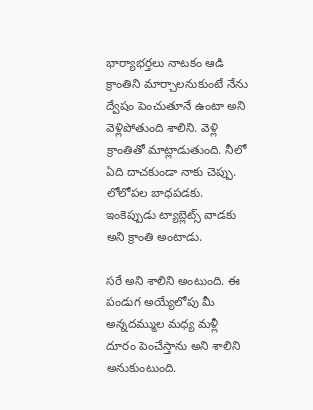భార్యాభర్తలు నాటకం ఆడి క్రాంతిని మార్చాలనుకుంటే నేను ద్వేషం పెంచుతూనే ఉంటా అని వెళ్లిపోతుంది శాలిని. వెళ్లి క్రాంతితో మాట్లాడుతుంది. నీలో ఏది దాచకుండా నాకు చెప్పు. లోలోపల బాధపడకు. ఇంకెప్పుడు ట్యాబ్లెట్స్ వాడకు అని క్రాంతి అంటాడు.

సరే అని శాలిని అంటుంది. ఈ పండుగ అయ్యేలోపు మీ అన్నదమ్ముల మధ్య మళ్లీ దూరం పెంచేస్తాను అని శాలిని అనుకుంటుంది.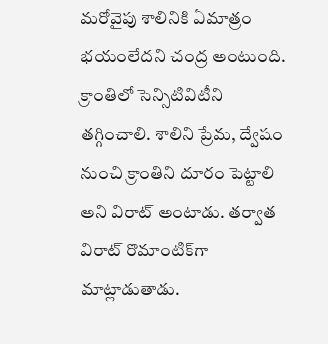మరోవైపు శాలినికి ఏమాత్రం భయంలేదని చంద్ర అంటుంది. క్రాంతిలో సెన్సిటివిటీని తగ్గించాలి. శాలిని ప్రేమ, ద్వేషం నుంచి క్రాంతిని దూరం పెట్టాలి అని విరాట్ అంటాడు. తర్వాత విరాట్ రొమాంటిక్‌గా మాట్లాడుతాడు.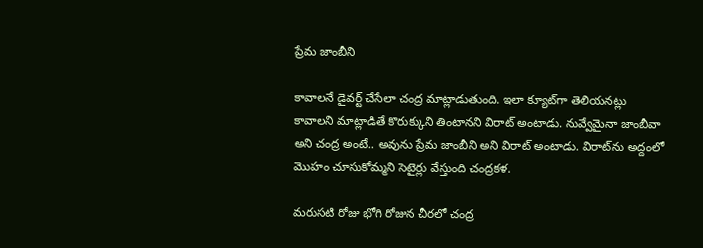ప్రేమ జాంబీని

కావాలనే డైవర్ట్ చేసేలా చంద్ర మాట్లాడుతుంది. ఇలా క్యూట్‌గా తెలియనట్లు కావాలని మాట్లాడితే కొరుక్కుని తింటానని విరాట్ అంటాడు. నువ్వేమైనా జాంబీవా అని చంద్ర అంటే.. అవును ప్రేమ జాంబీని అని విరాట్ అంటాడు. విరాట్‌ను అద్దంలో మొహం చూసుకోమ్మని సెటైర్లు వేస్తుంది చంద్రకళ.

మరుసటి రోజు భోగి రోజున చీరలో చంద్ర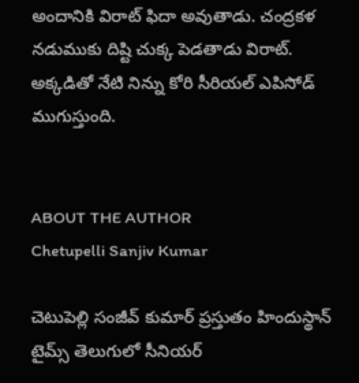అందానికి విరాట్ ఫిదా అవుతాడు. చంద్రకళ నడుముకు దిష్టి చుక్క పెడతాడు విరాట్. అక్కడితో నేటి నిన్ను కోరి సీరియల్ ఎపిసోడ్ ముగుస్తుంది.


ABOUT THE AUTHOR
Chetupelli Sanjiv Kumar

చెటుపెల్లి సంజీవ్ కుమార్ ప్రస్తుతం హిందుస్థాన్ టైమ్స్ తెలుగులో సీనియర్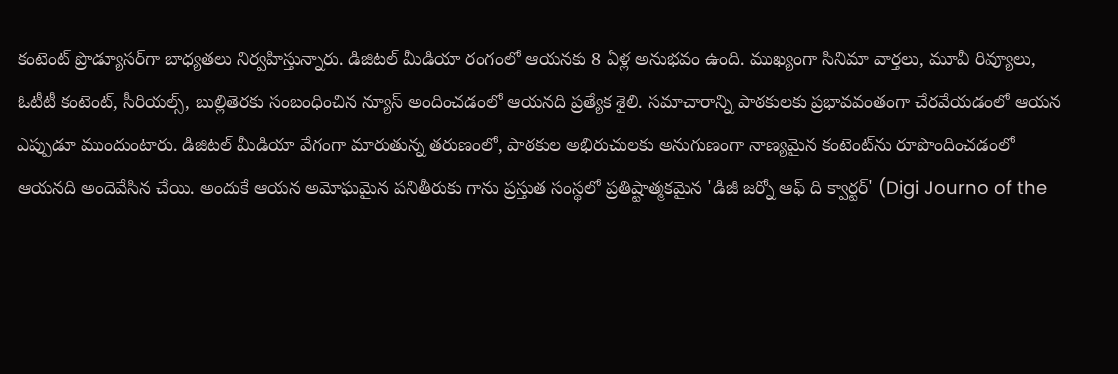కంటెంట్ ప్రొడ్యూసర్‌గా బాధ్యతలు నిర్వహిస్తున్నారు. డిజిటల్ మీడియా రంగంలో ఆయనకు 8 ఏళ్ల అనుభవం ఉంది. ముఖ్యంగా సినిమా వార్తలు, మూవీ రివ్యూలు, ఓటీటీ కంటెంట్, సీరియల్స్, బుల్లితెరకు సంబంధించిన న్యూస్ అందించడంలో ఆయనది ప్రత్యేక శైలి. సమాచారాన్ని పాఠకులకు ప్రభావవంతంగా చేరవేయడంలో ఆయన ఎప్పుడూ ముందుంటారు. డిజిటల్ మీడియా వేగంగా మారుతున్న తరుణంలో, పాఠకుల అభిరుచులకు అనుగుణంగా నాణ్యమైన కంటెంట్‌ను రూపొందించడంలో ఆయనది అందెవేసిన చేయి. అందుకే ఆయన అమోఘమైన పనితీరుకు గాను ప్రస్తుత సంస్థలో ప్రతిష్టాత్మకమైన 'డిజీ జర్నో ఆఫ్ ది క్వార్టర్' (Digi Journo of the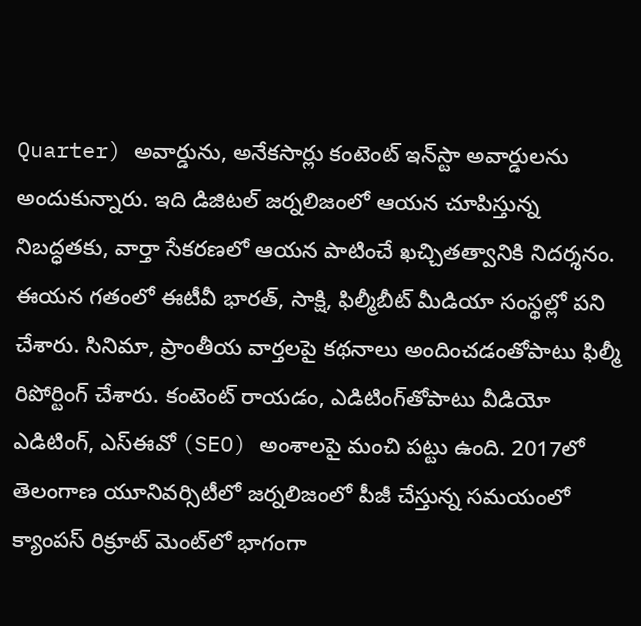Quarter) అవార్డును, అనేకసార్లు కంటెంట్ ఇన్‌స్టా అవార్డులను అందుకున్నారు. ఇది డిజిటల్ జర్నలిజంలో ఆయన చూపిస్తున్న నిబద్ధతకు, వార్తా సేకరణలో ఆయన పాటించే ఖచ్చితత్వానికి నిదర్శనం. ఈయన గతంలో ఈటీవీ భారత్, సాక్షి, ఫిల్మీబీట్ మీడియా సంస్థల్లో పని చేశారు. సినిమా, ప్రాంతీయ వార్తలపై కథనాలు అందించడంతోపాటు ఫిల్మీ రిపోర్టింగ్ చేశారు. కంటెంట్ రాయడం, ఎడిటింగ్‌తోపాటు వీడియో ఎడిటింగ్, ఎస్‌ఈవో (SEO) అంశాలపై మంచి పట్టు ఉంది. 2017లో తెలంగాణ యూనివర్సిటీలో జర్నలిజంలో పీజీ చేస్తున్న సమయంలో క్యాంపస్ రిక్రూట్ మెంట్‌లో భాగంగా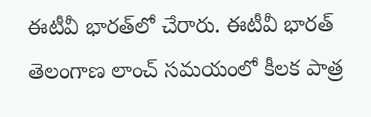ఈటీవీ భారత్‌లో చేరారు. ఈటీవీ భారత్ తెలంగాణ లాంచ్ సమయంలో కీలక పాత్ర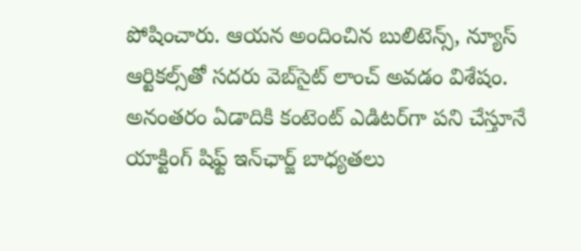పోషించారు. ఆయన అందించిన బులిటెన్స్, న్యూస్ ఆర్టికల్స్‌తో సదరు వెబ్‌సైట్ లాంచ్ అవడం విశేషం. అనంతరం ఏడాదికి కంటెంట్ ఎడిటర్‌గా పని చేస్తూనే యాక్టింగ్ షిఫ్ట్ ఇన్‌ఛార్జ్ బాధ్యతలు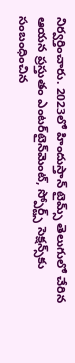నిర్వర్తించారు. 2023లో హిందుస్తాన్ టైమ్స్ తెలుగులో చేరిన ఆయన ప్రస్తుతం ఎంటర్‌టైన్‌మెంట్, స్పోర్ట్స్ సెక్షన్స్‌కు సంబంధించిన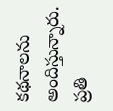కథనాలను అందిస్తున్నారు. ప్రతి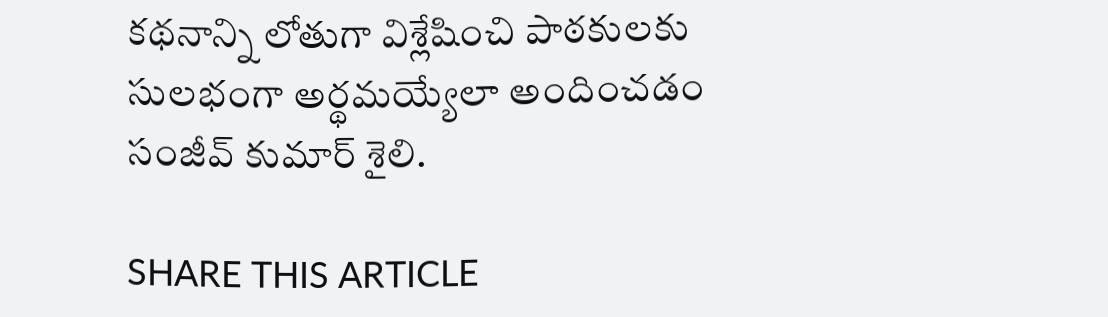కథనాన్ని లోతుగా విశ్లేషించి పాఠకులకు సులభంగా అర్థమయ్యేలా అందించడం సంజీవ్ కుమార్ శైలి.

SHARE THIS ARTICLE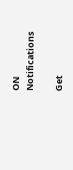ON
Notifications

Get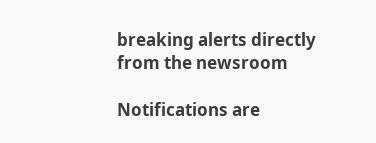breaking alerts directly from the newsroom

Notifications are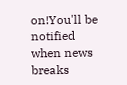on!You'll be notified when news breaks